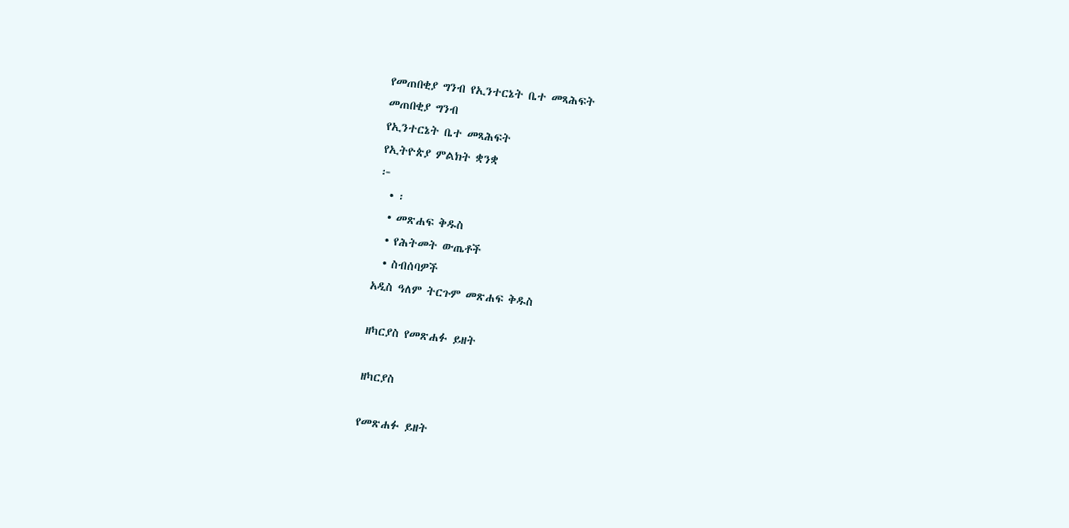የመጠበቂያ ግንብ የኢንተርኔት ቤተ መጻሕፍት
መጠበቂያ ግንብ
የኢንተርኔት ቤተ መጻሕፍት
የኢትዮጵያ ምልክት ቋንቋ
፦
  • ፡
  • መጽሐፍ ቅዱስ
  • የሕትመት ውጤቶች
  • ስብሰባዎች
አዲስ ዓለም ትርጉም መጽሐፍ ቅዱስ

ዘካርያስ የመጽሐፉ ይዘት

ዘካርያስ

የመጽሐፉ ይዘት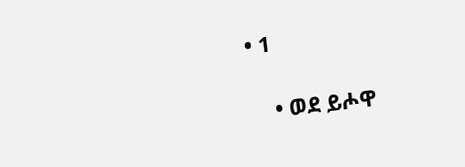• 1

    • ወደ ይሖዋ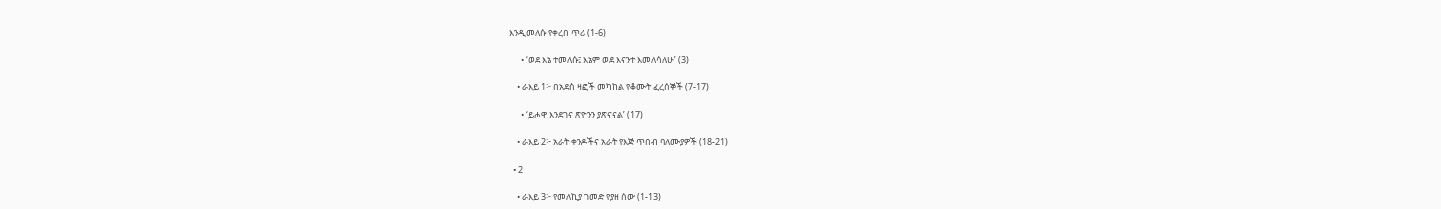እንዲመለሱ የቀረበ ጥሪ (1-6)

      • ‘ወደ እኔ ተመለሱ፤ እኔም ወደ እናንተ እመለሳለሁ’ (3)

    • ራእይ 1፦ በአደስ ዛፎች መካከል የቆሙት ፈረሰኞች (7-17)

      • ‘ይሖዋ እንደገና ጽዮንን ያጽናናል’ (17)

    • ራእይ 2፦ አራት ቀንዶችና አራት የእጅ ጥበብ ባለሙያዎች (18-21)

  • 2

    • ራእይ 3፦ የመለኪያ ገመድ የያዘ ሰው (1-13)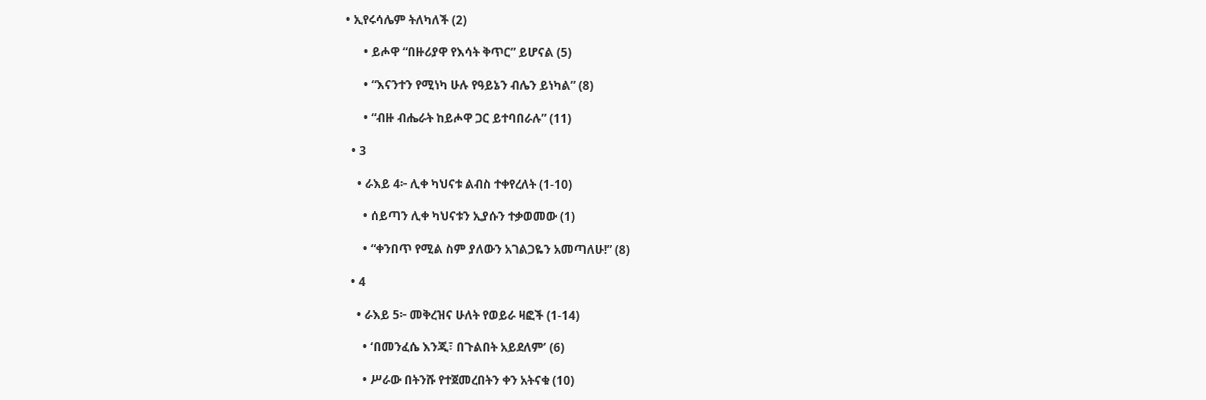• ኢየሩሳሌም ትለካለች (2)

      • ይሖዋ “በዙሪያዋ የእሳት ቅጥር” ይሆናል (5)

      • “እናንተን የሚነካ ሁሉ የዓይኔን ብሌን ይነካል” (8)

      • “ብዙ ብሔራት ከይሖዋ ጋር ይተባበራሉ” (11)

  • 3

    • ራእይ 4፦ ሊቀ ካህናቱ ልብስ ተቀየረለት (1-10)

      • ሰይጣን ሊቀ ካህናቱን ኢያሱን ተቃወመው (1)

      • “ቀንበጥ የሚል ስም ያለውን አገልጋዬን አመጣለሁ!” (8)

  • 4

    • ራእይ 5፦ መቅረዝና ሁለት የወይራ ዛፎች (1-14)

      • ‘በመንፈሴ እንጂ፣ በጉልበት አይደለም’ (6)

      • ሥራው በትንሹ የተጀመረበትን ቀን አትናቁ (10)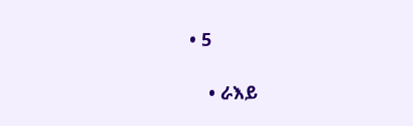• 5

    • ራእይ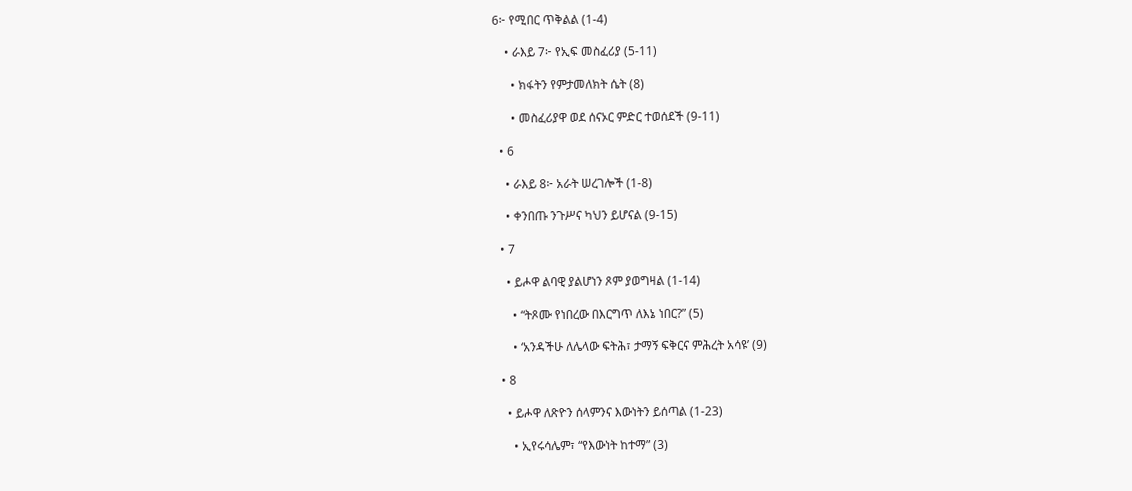6፦ የሚበር ጥቅልል (1-4)

    • ራእይ 7፦ የኢፍ መስፈሪያ (5-11)

      • ክፋትን የምታመለክት ሴት (8)

      • መስፈሪያዋ ወደ ሰናኦር ምድር ተወሰደች (9-11)

  • 6

    • ራእይ 8፦ አራት ሠረገሎች (1-8)

    • ቀንበጡ ንጉሥና ካህን ይሆናል (9-15)

  • 7

    • ይሖዋ ልባዊ ያልሆነን ጾም ያወግዛል (1-14)

      • “ትጾሙ የነበረው በእርግጥ ለእኔ ነበር?” (5)

      • ‘አንዳችሁ ለሌላው ፍትሕ፣ ታማኝ ፍቅርና ምሕረት አሳዩ’ (9)

  • 8

    • ይሖዋ ለጽዮን ሰላምንና እውነትን ይሰጣል (1-23)

      • ኢየሩሳሌም፣ “የእውነት ከተማ” (3)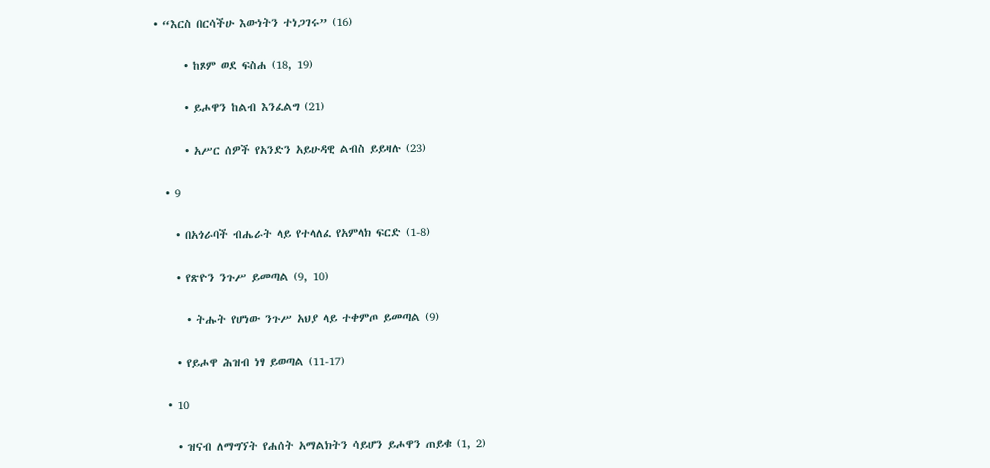• “እርስ በርሳችሁ እውነትን ተነጋገሩ” (16)

      • ከጾም ወደ ፍስሐ (18, 19)

      • ይሖዋን ከልብ እንፈልግ (21)

      • አሥር ሰዎች የአንድን አይሁዳዊ ልብስ ይይዛሉ (23)

  • 9

    • በአጎራባች ብሔራት ላይ የተላለፈ የአምላክ ፍርድ (1-8)

    • የጽዮን ንጉሥ ይመጣል (9, 10)

      • ትሑት የሆነው ንጉሥ አህያ ላይ ተቀምጦ ይመጣል (9)

    • የይሖዋ ሕዝብ ነፃ ይወጣል (11-17)

  • 10

    • ዝናብ ለማግኘት የሐሰት አማልክትን ሳይሆን ይሖዋን ጠይቁ (1, 2)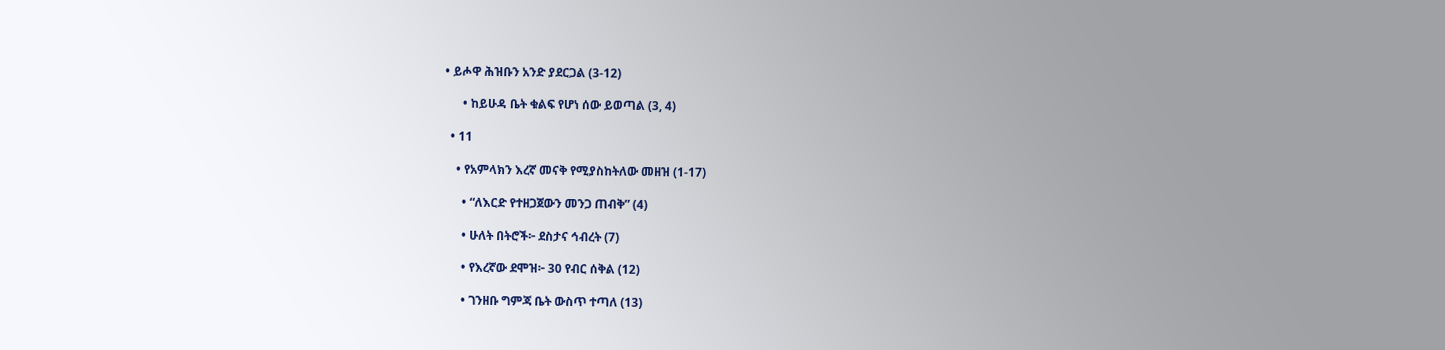• ይሖዋ ሕዝቡን አንድ ያደርጋል (3-12)

      • ከይሁዳ ቤት ቁልፍ የሆነ ሰው ይወጣል (3, 4)

  • 11

    • የአምላክን እረኛ መናቅ የሚያስከትለው መዘዝ (1-17)

      • “ለእርድ የተዘጋጀውን መንጋ ጠብቅ” (4)

      • ሁለት በትሮች፦ ደስታና ኅብረት (7)

      • የእረኛው ደሞዝ፦ 30 የብር ሰቅል (12)

      • ገንዘቡ ግምጃ ቤት ውስጥ ተጣለ (13)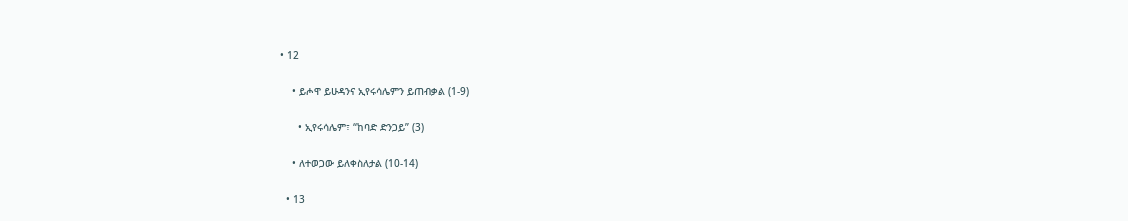• 12

    • ይሖዋ ይሁዳንና ኢየሩሳሌምን ይጠብቃል (1-9)

      • ኢየሩሳሌም፣ “ከባድ ድንጋይ” (3)

    • ለተወጋው ይለቀስለታል (10-14)

  • 13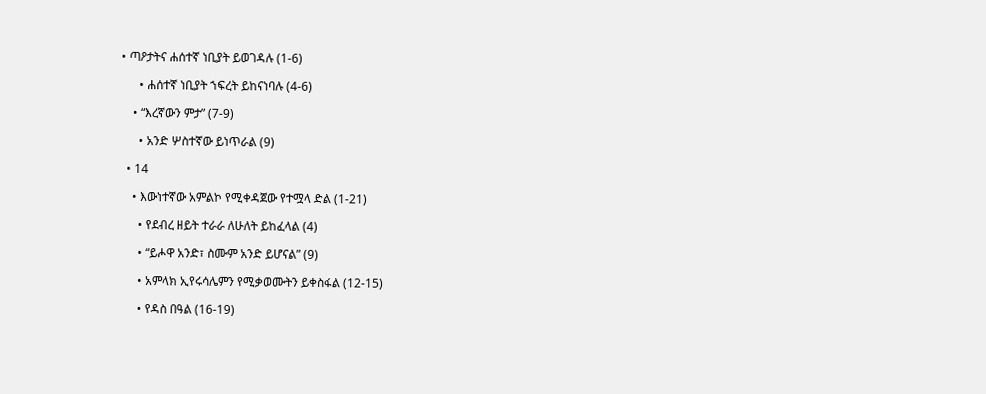• ጣዖታትና ሐሰተኛ ነቢያት ይወገዳሉ (1-6)

      • ሐሰተኛ ነቢያት ኀፍረት ይከናነባሉ (4-6)

    • “እረኛውን ምታ” (7-9)

      • አንድ ሦስተኛው ይነጥራል (9)

  • 14

    • እውነተኛው አምልኮ የሚቀዳጀው የተሟላ ድል (1-21)

      • የደብረ ዘይት ተራራ ለሁለት ይከፈላል (4)

      • “ይሖዋ አንድ፣ ስሙም አንድ ይሆናል” (9)

      • አምላክ ኢየሩሳሌምን የሚቃወሙትን ይቀስፋል (12-15)

      • የዳስ በዓል (16-19)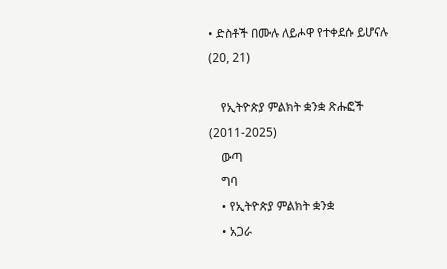• ድስቶች በሙሉ ለይሖዋ የተቀደሱ ይሆናሉ (20, 21)

    የኢትዮጵያ ምልክት ቋንቋ ጽሑፎች (2011-2025)
    ውጣ
    ግባ
    • የኢትዮጵያ ምልክት ቋንቋ
    • አጋራ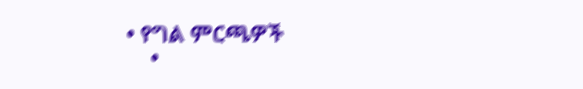• የግል ምርጫዎች
    •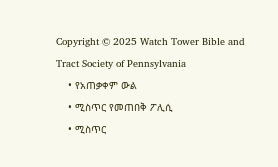Copyright © 2025 Watch Tower Bible and Tract Society of Pennsylvania
    • የአጠቃቀም ውል
    • ሚስጥር የመጠበቅ ፖሊሲ
    • ሚስጥር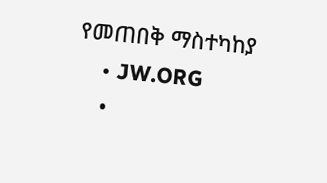የመጠበቅ ማስተካከያ
    • JW.ORG
    •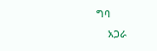ግባ
    አጋራ